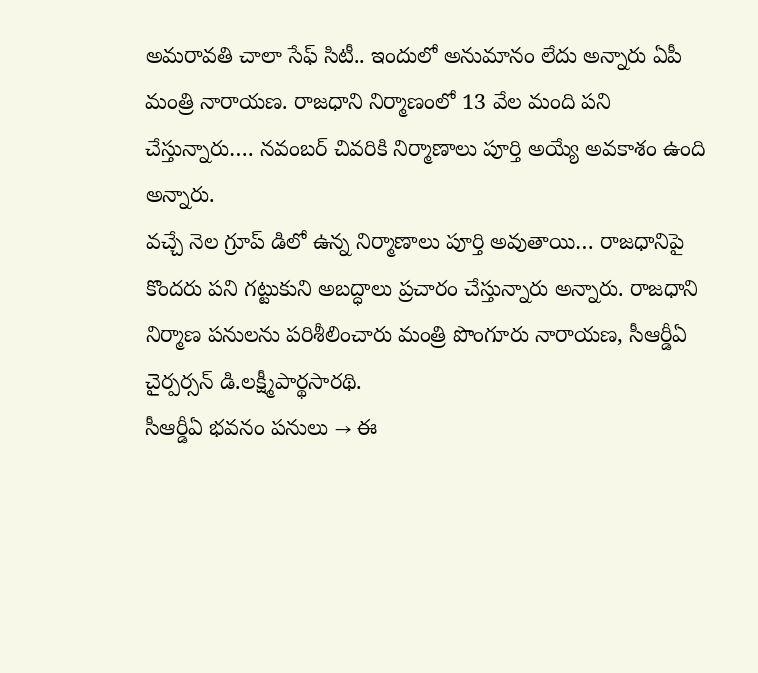అమరావతి చాలా సేఫ్ సిటీ.. ఇందులో అనుమానం లేదు అన్నారు ఏపీ మంత్రి నారాయణ. రాజధాని నిర్మాణంలో 13 వేల మంది పని చేస్తున్నారు…. నవంబర్ చివరికి నిర్మాణాలు పూర్తి అయ్యే అవకాశం ఉంది అన్నారు.
వచ్చే నెల గ్రూప్ డిలో ఉన్న నిర్మాణాలు పూర్తి అవుతాయి… రాజధానిపై కొందరు పని గట్టుకుని అబద్ధాలు ప్రచారం చేస్తున్నారు అన్నారు. రాజధాని నిర్మాణ పనులను పరిశీలించారు మంత్రి పొంగూరు నారాయణ, సీఆర్డీఏ చైర్పర్సన్ డి.లక్ష్మీపార్థసారథి.
సీఆర్డీఏ భవనం పనులు → ఈ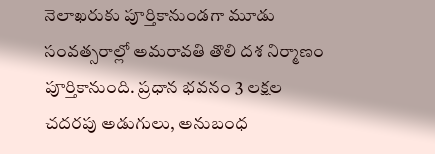నెలాఖరుకు పూర్తికానుండగా మూడు సంవత్సరాల్లో అమరావతి తొలి దశ నిర్మాణం పూర్తికానుంది. ప్రధాన భవనం 3 లక్షల చదరపు అడుగులు, అనుబంధ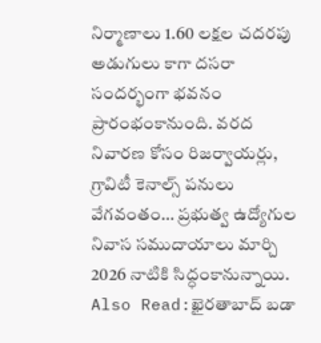నిర్మాణాలు 1.60 లక్షల చదరపు అడుగులు కాగా దసరా సందర్భంగా భవనం ప్రారంభంకానుంది. వరద నివారణ కోసం రిజర్వాయర్లు, గ్రావిటీ కెనాల్స్ పనులు వేగవంతం… ప్రభుత్వ ఉద్యోగుల నివాస సముదాయాలు మార్చి 2026 నాటికి సిద్ధంకానున్నాయి.
Also Read:ఖైరతాబాద్ బడా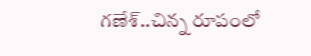గణేశ్..చిన్న రూపంలో